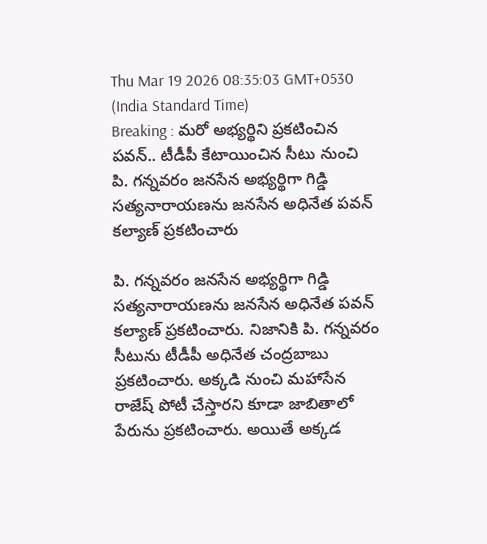Thu Mar 19 2026 08:35:03 GMT+0530 (India Standard Time)
Breaking : మరో అభ్యర్థిని ప్రకటించిన పవన్.. టీడీపీ కేటాయించిన సీటు నుంచి
పి. గన్నవరం జనసేన అభ్యర్థిగా గిడ్డి సత్యనారాయణను జనసేన అధినేత పవన్ కల్యాణ్ ప్రకటించారు

పి. గన్నవరం జనసేన అభ్యర్థిగా గిడ్డి సత్యనారాయణను జనసేన అధినేత పవన్ కల్యాణ్ ప్రకటించారు. నిజానికి పి. గన్నవరం సీటును టీడీపీ అధినేత చంద్రబాబు ప్రకటించారు. అక్కడి నుంచి మహాసేన రాజేష్ పోటీ చేస్తారని కూడా జాబితాలో పేరును ప్రకటించారు. అయితే అక్కడ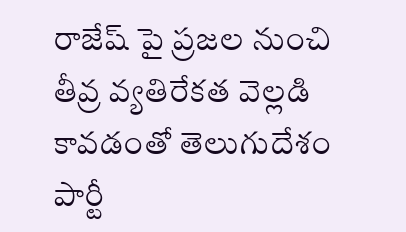రాజేష్ పై ప్రజల నుంచి తీవ్ర వ్యతిరేకత వెల్లడి కావడంతో తెలుగుదేశం పార్టీ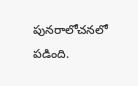పునరాలోచనలో పడింది.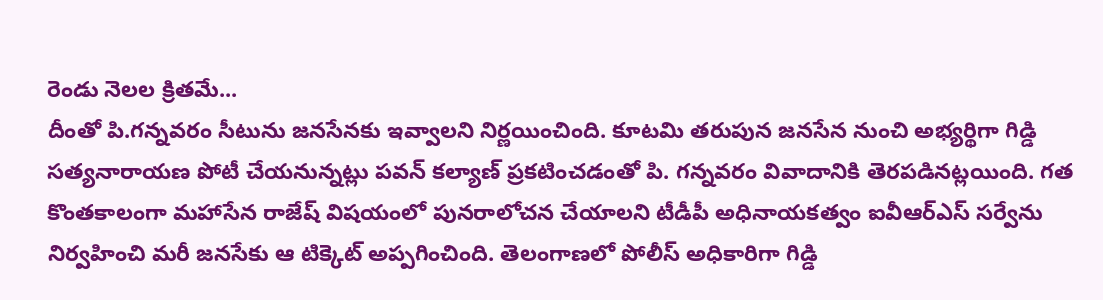రెండు నెలల క్రితమే...
దీంతో పి.గన్నవరం సీటును జనసేనకు ఇవ్వాలని నిర్ణయించింది. కూటమి తరుపున జనసేన నుంచి అభ్యర్థిగా గిడ్డి సత్యనారాయణ పోటీ చేయనున్నట్లు పవన్ కల్యాణ్ ప్రకటించడంతో పి. గన్నవరం వివాదానికి తెరపడినట్లయింది. గత కొంతకాలంగా మహాసేన రాజేష్ విషయంలో పునరాలోచన చేయాలని టీడీపీ అధినాయకత్వం ఐవీఆర్ఎస్ సర్వేను నిర్వహించి మరీ జనసేకు ఆ టిక్కెట్ అప్పగించింది. తెలంగాణలో పోలీస్ అధికారిగా గిడ్డి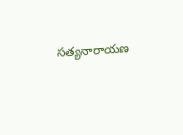సత్యనారాయణ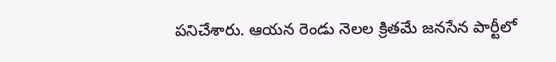పనిచేశారు. ఆయన రెండు నెలల క్రితమే జనసేన పార్టీలో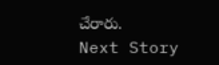చేరారు.
Next Story